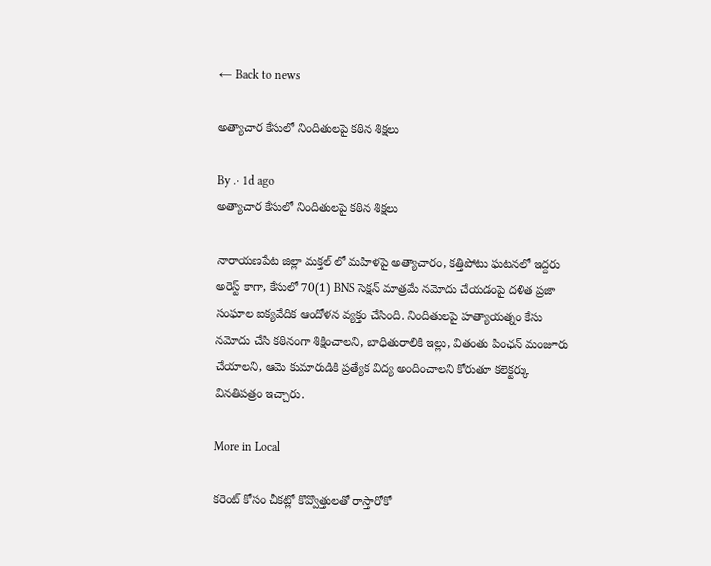← Back to news

అత్యాచార కేసులో నిందితులపై కఠిన శిక్షలు

By .· 1d ago
అత్యాచార కేసులో నిందితులపై కఠిన శిక్షలు

నారాయణపేట జిల్లా మక్తల్ లో మహిళపై అత్యాచారం, కత్తిపోటు ఘటనలో ఇద్దరు అరెస్ట్ కాగా, కేసులో 70(1) BNS సెక్షన్ మాత్రమే నమోదు చేయడంపై దళిత ప్రజా సంఘాల ఐక్యవేదిక ఆందోళన వ్యక్తం చేసింది. నిందితులపై హత్యాయత్నం కేసు నమోదు చేసి కఠినంగా శిక్షించాలని, బాధితురాలికి ఇల్లు, వితంతు పింఛన్ మంజూరు చేయాలని, ఆమె కుమారుడికి ప్రత్యేక విద్య అందించాలని కోరుతూ కలెక్టర్కు వినతిపత్రం ఇచ్చారు.

More in Local

కరెంట్ కోసం చీకట్లో కొవ్వొత్తులతో రాస్తారోకో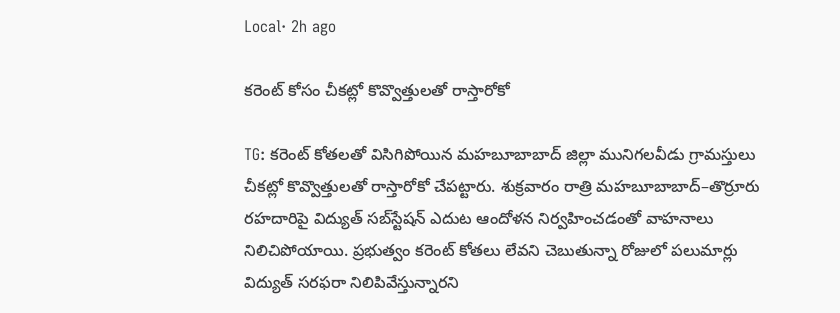Local· 2h ago

కరెంట్ కోసం చీకట్లో కొవ్వొత్తులతో రాస్తారోకో

TG: కరెంట్ కోతలతో విసిగిపోయిన మహబూబాబాద్ జిల్లా మునిగలవీడు గ్రామస్తులు చీకట్లో కొవ్వొత్తులతో రాస్తారోకో చేపట్టారు. శుక్రవారం రాత్రి మహబూబాబాద్–తొర్రూరు రహదారిపై విద్యుత్ సబ్‌స్టేషన్ ఎదుట ఆందోళన నిర్వహించడంతో వాహనాలు నిలిచిపోయాయి. ప్రభుత్వం కరెంట్ కోతలు లేవని చెబుతున్నా రోజులో పలుమార్లు విద్యుత్ సరఫరా నిలిపివేస్తున్నారని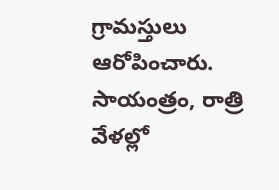గ్రామస్తులు ఆరోపించారు. సాయంత్రం, రాత్రి వేళల్లో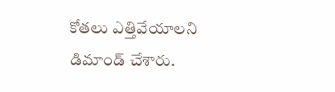కోతలు ఎత్తివేయాలని డిమాండ్ చేశారు.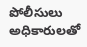పోలీసులు అధికారులతో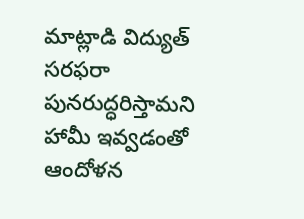మాట్లాడి విద్యుత్ సరఫరా పునరుద్ధరిస్తామని హామీ ఇవ్వడంతో ఆందోళన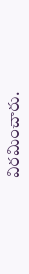విరమించారు.